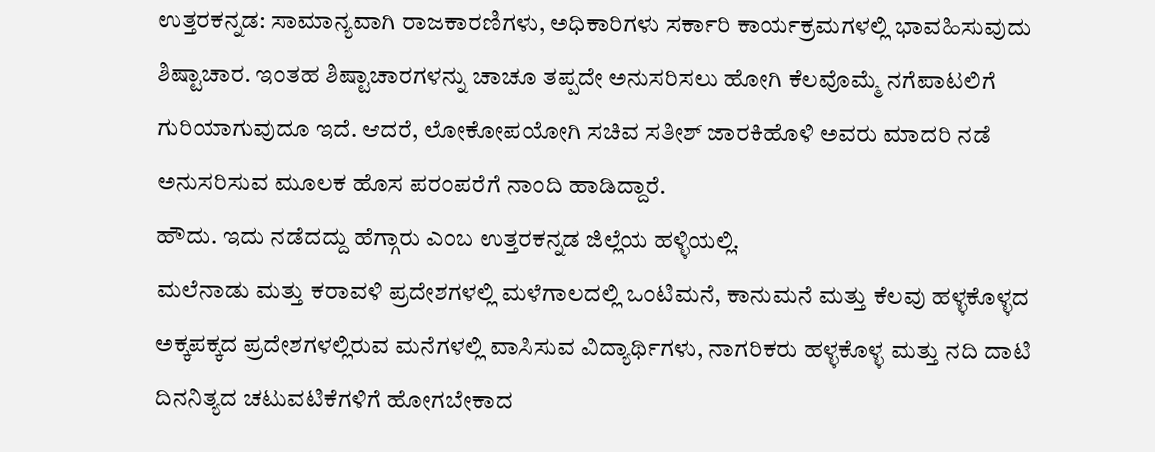ಉತ್ತರಕನ್ನಡ: ಸಾಮಾನ್ಯವಾಗಿ ರಾಜಕಾರಣಿಗಳು, ಅಧಿಕಾರಿಗಳು ಸರ್ಕಾರಿ ಕಾರ್ಯಕ್ರಮಗಳಲ್ಲಿ ಭಾವಹಿಸುವುದು ಶಿಷ್ಟಾಚಾರ. ಇಂತಹ ಶಿಷ್ಟಾಚಾರಗಳನ್ನು ಚಾಚೂ ತಪ್ಪದೇ ಅನುಸರಿಸಲು ಹೋಗಿ ಕೆಲವೊಮ್ಮೆ ನಗೆಪಾಟಲಿಗೆ ಗುರಿಯಾಗುವುದೂ ಇದೆ. ಆದರೆ, ಲೋಕೋಪಯೋಗಿ ಸಚಿವ ಸತೀಶ್ ಜಾರಕಿಹೊಳಿ ಅವರು ಮಾದರಿ ನಡೆ ಅನುಸರಿಸುವ ಮೂಲಕ ಹೊಸ ಪರಂಪರೆಗೆ ನಾಂದಿ ಹಾಡಿದ್ದಾರೆ.
ಹೌದು. ಇದು ನಡೆದದ್ದು ಹೆಗ್ಗಾರು ಎಂಬ ಉತ್ತರಕನ್ನಡ ಜಿಲ್ಲೆಯ ಹಳ್ಳಿಯಲ್ಲಿ.
ಮಲೆನಾಡು ಮತ್ತು ಕರಾವಳಿ ಪ್ರದೇಶಗಳಲ್ಲಿ ಮಳೆಗಾಲದಲ್ಲಿ ಒಂಟಿಮನೆ, ಕಾನುಮನೆ ಮತ್ತು ಕೆಲವು ಹಳ್ಳಕೊಳ್ಳದ ಅಕ್ಕಪಕ್ಕದ ಪ್ರದೇಶಗಳಲ್ಲಿರುವ ಮನೆಗಳಲ್ಲಿ ವಾಸಿಸುವ ವಿದ್ಯಾರ್ಥಿಗಳು, ನಾಗರಿಕರು ಹಳ್ಳಕೊಳ್ಳ ಮತ್ತು ನದಿ ದಾಟಿ ದಿನನಿತ್ಯದ ಚಟುವಟಿಕೆಗಳಿಗೆ ಹೋಗಬೇಕಾದ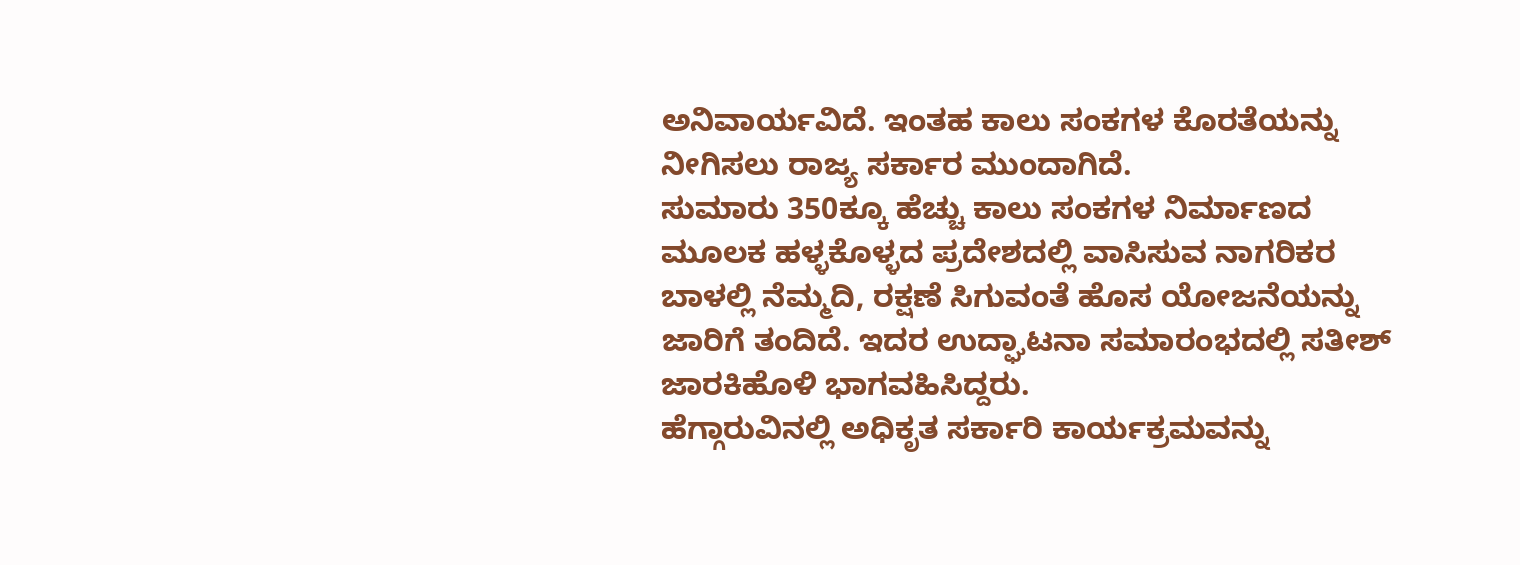ಅನಿವಾರ್ಯವಿದೆ. ಇಂತಹ ಕಾಲು ಸಂಕಗಳ ಕೊರತೆಯನ್ನು ನೀಗಿಸಲು ರಾಜ್ಯ ಸರ್ಕಾರ ಮುಂದಾಗಿದೆ.
ಸುಮಾರು 350ಕ್ಕೂ ಹೆಚ್ಚು ಕಾಲು ಸಂಕಗಳ ನಿರ್ಮಾಣದ ಮೂಲಕ ಹಳ್ಳಕೊಳ್ಳದ ಪ್ರದೇಶದಲ್ಲಿ ವಾಸಿಸುವ ನಾಗರಿಕರ ಬಾಳಲ್ಲಿ ನೆಮ್ಮದಿ, ರಕ್ಷಣೆ ಸಿಗುವಂತೆ ಹೊಸ ಯೋಜನೆಯನ್ನು ಜಾರಿಗೆ ತಂದಿದೆ. ಇದರ ಉದ್ಘಾಟನಾ ಸಮಾರಂಭದಲ್ಲಿ ಸತೀಶ್ ಜಾರಕಿಹೊಳಿ ಭಾಗವಹಿಸಿದ್ದರು.
ಹೆಗ್ಗಾರುವಿನಲ್ಲಿ ಅಧಿಕೃತ ಸರ್ಕಾರಿ ಕಾರ್ಯಕ್ರಮವನ್ನು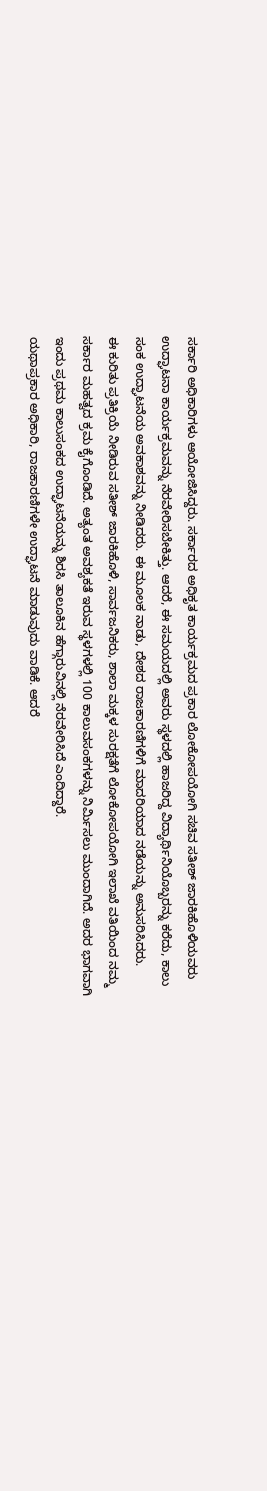ಸರ್ಕಾರಿ ಅಧಿಕಾರಿಗಳು ಆಯೋಜಿಸಿದ್ದರು. ಸರ್ಕಾರದ ಅಧಿಕೃತ ಕಾರ್ಯಕ್ರಮದ ಪ್ರಕಾರ ಲೋಕೋಪಯೋಗಿ ಸಚಿವ ಸತೀಶ್ ಜಾರಕಿಹೊಳಿಯವರು ಉದ್ಘಾಟನಾ ಕಾರ್ಯಕ್ರಮವನ್ನು ನೆರವೇರಿಸಬೇಕಿತ್ತು. ಆದರೆ, ಈ ಸಮಯದಲ್ಲಿ ಅವರು ಸ್ಥಳದಲ್ಲಿ ಹಾಜರಿದ್ದ ವಿದ್ಯಾರ್ಥಿನಿಯೊಬ್ಬರನ್ನು ಕರೆದು, ಕಾಲು ಸಂಕ ಉದ್ಘಾಟನೆಯ ಅವಕಾಶವನ್ನು ನೀಡಿದರು. ಈ ಮೂಲಕ ನಾಡು, ದೇಶದ ರಾಜಕಾರಣಿಗಳಿಗೆ ಮಾದರಿಯಾದ ನಡೆಯನ್ನು ಅನುಸರಿಸಿದರು.
ಈ ಕುರಿತು ಪ್ರತಿಕ್ರಿಯೆ ನೀಡಿರುವ ಸತೀಶ್ ಜಾರಕಿಹೊಳಿ, ಸಾರ್ವಜನಿಕರು, ಶಾಲಾ ಮಕ್ಕಳ ಸುರಕ್ಷತೆಗೆ ಲೋಕೋಪಯೋಗಿ ಇಲಾಖೆ ವತಿಯಿಂದ ನಮ್ಮ ಸರ್ಕಾರ ಮಹತ್ವದ ಕ್ರಮ ಕೈಗೊಂಡಿದೆ. ಅತ್ಯಂತ ಅವಶ್ಯಕತೆ ಇರುವ ಸ್ಥಳಗಳಲ್ಲಿ 100 ಕಾಲುವಸಂಕಗಳನ್ನು ನಿರ್ಮಿಸಲು ಮುಂದಾಗಿದೆ. ಅದರ ಭಾಗವಾಗಿ ಇಂದು ಪ್ರಥಮ ಕಾಲುಸಂಕದ ಉದ್ಘಾಟನೆಯನ್ನು ಶಿರಸಿ ತಾಲೂಕಿನ ಹೆಗ್ಗಾರುವಿನಲ್ಲಿ ನೆರವೇರಿಸಿದೆ ಎಂದಿದ್ದಾರೆ.
ಯಥಾಪ್ರಕಾರ ಅಧಿಕಾರಿ, ರಾಜಕಾರಣಿಗಳೇ ಉದ್ಘಾಟನೆ ಮಾಡುವುದು ವಾಡಿಕೆ. ಆದರೆ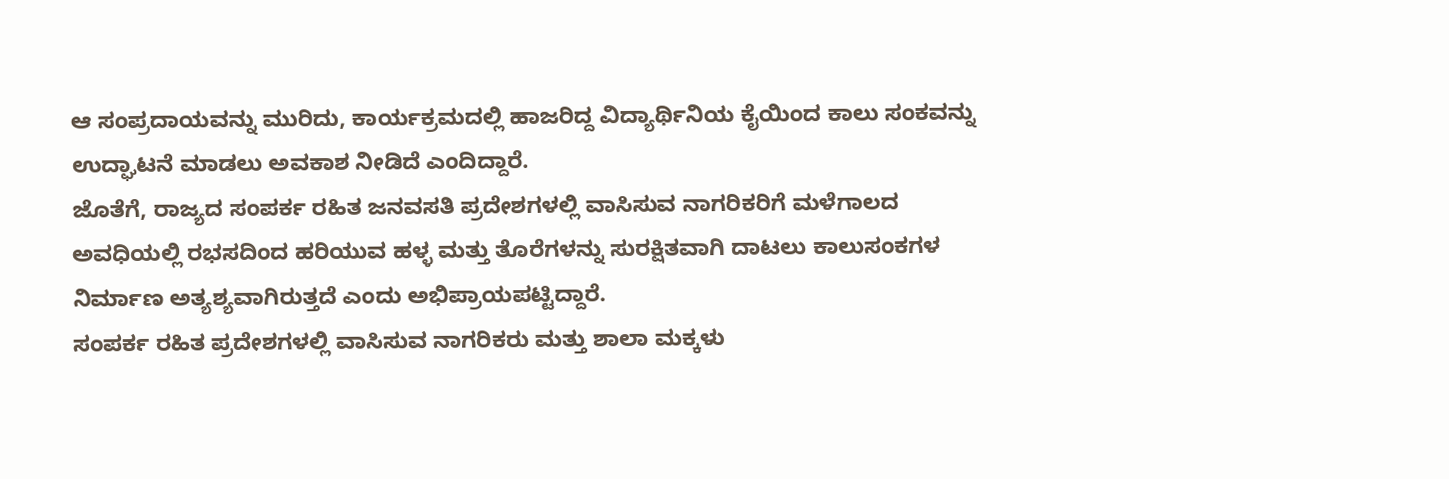ಆ ಸಂಪ್ರದಾಯವನ್ನು ಮುರಿದು, ಕಾರ್ಯಕ್ರಮದಲ್ಲಿ ಹಾಜರಿದ್ದ ವಿದ್ಯಾರ್ಥಿನಿಯ ಕೈಯಿಂದ ಕಾಲು ಸಂಕವನ್ನು ಉದ್ಘಾಟನೆ ಮಾಡಲು ಅವಕಾಶ ನೀಡಿದೆ ಎಂದಿದ್ದಾರೆ.
ಜೊತೆಗೆ, ರಾಜ್ಯದ ಸಂಪರ್ಕ ರಹಿತ ಜನವಸತಿ ಪ್ರದೇಶಗಳಲ್ಲಿ ವಾಸಿಸುವ ನಾಗರಿಕರಿಗೆ ಮಳೆಗಾಲದ ಅವಧಿಯಲ್ಲಿ ರಭಸದಿಂದ ಹರಿಯುವ ಹಳ್ಳ ಮತ್ತು ತೊರೆಗಳನ್ನು ಸುರಕ್ಷಿತವಾಗಿ ದಾಟಲು ಕಾಲುಸಂಕಗಳ ನಿರ್ಮಾಣ ಅತ್ಯಶ್ಯವಾಗಿರುತ್ತದೆ ಎಂದು ಅಭಿಪ್ರಾಯಪಟ್ಟಿದ್ದಾರೆ.
ಸಂಪರ್ಕ ರಹಿತ ಪ್ರದೇಶಗಳಲ್ಲಿ ವಾಸಿಸುವ ನಾಗರಿಕರು ಮತ್ತು ಶಾಲಾ ಮಕ್ಕಳು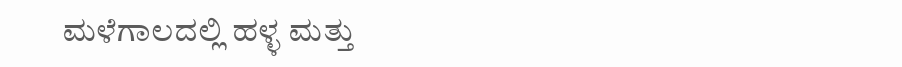ಮಳೆಗಾಲದಲ್ಲಿ ಹಳ್ಳ ಮತ್ತು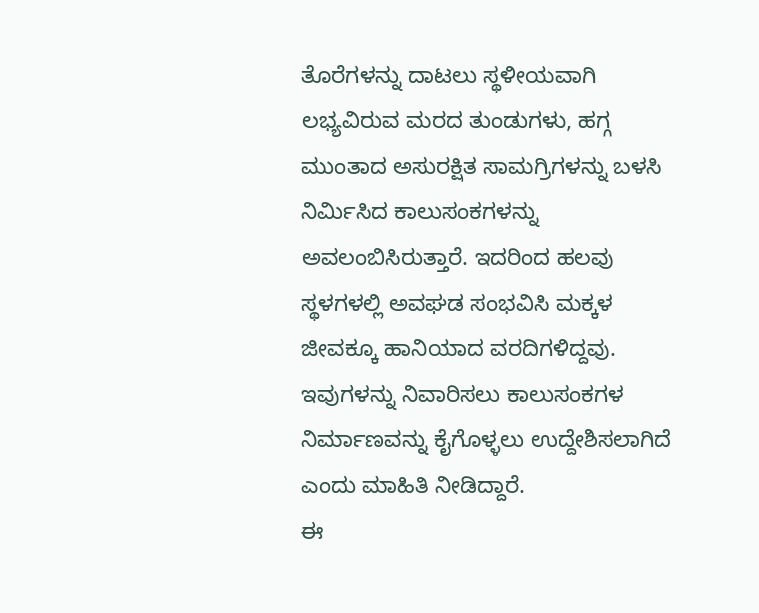ತೊರೆಗಳನ್ನು ದಾಟಲು ಸ್ಥಳೀಯವಾಗಿ ಲಭ್ಯವಿರುವ ಮರದ ತುಂಡುಗಳು, ಹಗ್ಗ ಮುಂತಾದ ಅಸುರಕ್ಷಿತ ಸಾಮಗ್ರಿಗಳನ್ನು ಬಳಸಿ ನಿರ್ಮಿಸಿದ ಕಾಲುಸಂಕಗಳನ್ನು ಅವಲಂಬಿಸಿರುತ್ತಾರೆ. ಇದರಿಂದ ಹಲವು ಸ್ಥಳಗಳಲ್ಲಿ ಅವಘಡ ಸಂಭವಿಸಿ ಮಕ್ಕಳ ಜೀವಕ್ಕೂ ಹಾನಿಯಾದ ವರದಿಗಳಿದ್ದವು. ಇವುಗಳನ್ನು ನಿವಾರಿಸಲು ಕಾಲುಸಂಕಗಳ ನಿರ್ಮಾಣವನ್ನು ಕೈಗೊಳ್ಳಲು ಉದ್ದೇಶಿಸಲಾಗಿದೆ ಎಂದು ಮಾಹಿತಿ ನೀಡಿದ್ದಾರೆ.
ಈ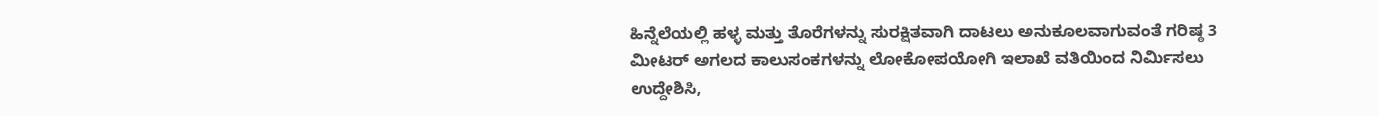ಹಿನ್ನೆಲೆಯಲ್ಲಿ ಹಳ್ಳ ಮತ್ತು ತೊರೆಗಳನ್ನು ಸುರಕ್ಷಿತವಾಗಿ ದಾಟಲು ಅನುಕೂಲವಾಗುವಂತೆ ಗರಿಷ್ಠ 3 ಮೀಟರ್ ಅಗಲದ ಕಾಲುಸಂಕಗಳನ್ನು ಲೋಕೋಪಯೋಗಿ ಇಲಾಖೆ ವತಿಯಿಂದ ನಿರ್ಮಿಸಲು ಉದ್ದೇಶಿಸಿ,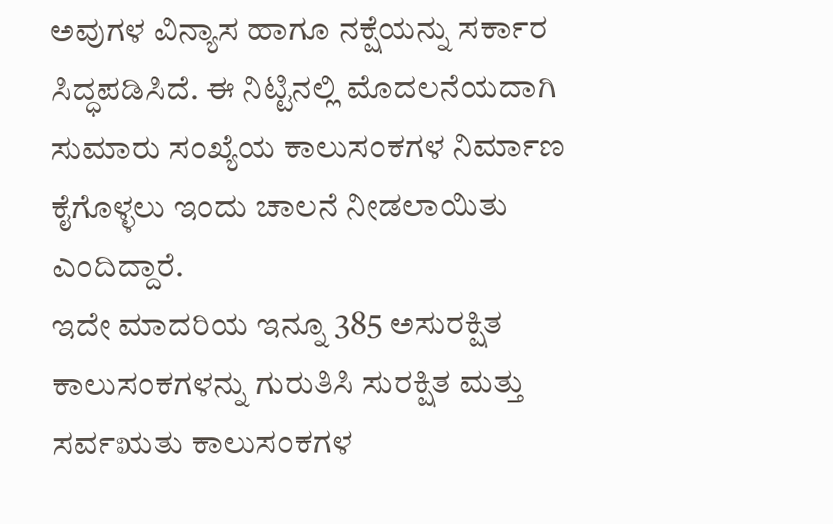ಅವುಗಳ ವಿನ್ಯಾಸ ಹಾಗೂ ನಕ್ಷೆಯನ್ನು ಸರ್ಕಾರ ಸಿದ್ಧಪಡಿಸಿದೆ. ಈ ನಿಟ್ಟಿನಲ್ಲಿ ಮೊದಲನೆಯದಾಗಿ ಸುಮಾರು ಸಂಖ್ಯೆಯ ಕಾಲುಸಂಕಗಳ ನಿರ್ಮಾಣ ಕೈಗೊಳ್ಳಲು ಇಂದು ಚಾಲನೆ ನೀಡಲಾಯಿತು ಎಂದಿದ್ದಾರೆ.
ಇದೇ ಮಾದರಿಯ ಇನ್ನೂ 385 ಅಸುರಕ್ಷಿತ ಕಾಲುಸಂಕಗಳನ್ನು ಗುರುತಿಸಿ ಸುರಕ್ಷಿತ ಮತ್ತು ಸರ್ವಋತು ಕಾಲುಸಂಕಗಳ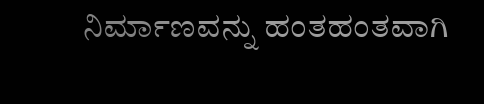ನಿರ್ಮಾಣವನ್ನು ಹಂತಹಂತವಾಗಿ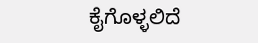ಕೈಗೊಳ್ಳಲಿದೆ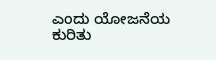ಎಂದು ಯೋಜನೆಯ ಕುರಿತು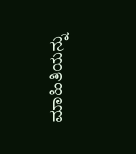ಮಾಹಿತಿಯನ್ನು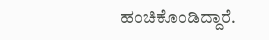ಹಂಚಿಕೊಂಡಿದ್ದಾರೆ.